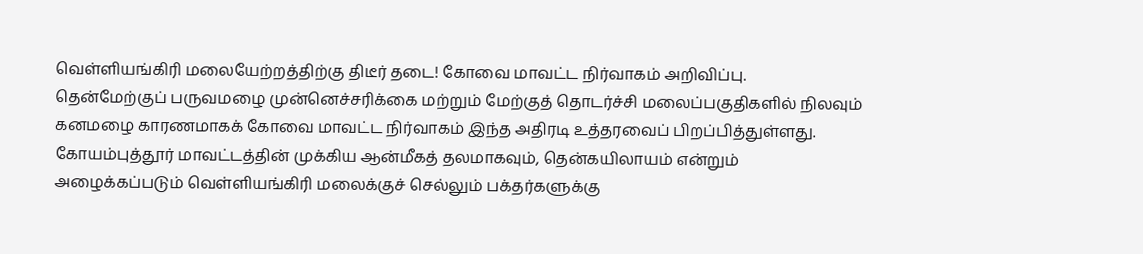வெள்ளியங்கிரி மலையேற்றத்திற்கு திடீர் தடை! கோவை மாவட்ட நிர்வாகம் அறிவிப்பு.
தென்மேற்குப் பருவமழை முன்னெச்சரிக்கை மற்றும் மேற்குத் தொடர்ச்சி மலைப்பகுதிகளில் நிலவும் கனமழை காரணமாகக் கோவை மாவட்ட நிர்வாகம் இந்த அதிரடி உத்தரவைப் பிறப்பித்துள்ளது.
கோயம்புத்தூர் மாவட்டத்தின் முக்கிய ஆன்மீகத் தலமாகவும், தென்கயிலாயம் என்றும் அழைக்கப்படும் வெள்ளியங்கிரி மலைக்குச் செல்லும் பக்தர்களுக்கு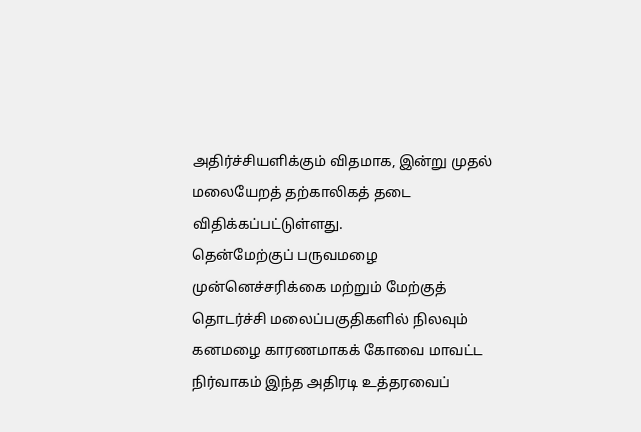அதிர்ச்சியளிக்கும் விதமாக, இன்று முதல் மலையேறத் தற்காலிகத் தடை விதிக்கப்பட்டுள்ளது.
தென்மேற்குப் பருவமழை முன்னெச்சரிக்கை மற்றும் மேற்குத் தொடர்ச்சி மலைப்பகுதிகளில் நிலவும் கனமழை காரணமாகக் கோவை மாவட்ட நிர்வாகம் இந்த அதிரடி உத்தரவைப்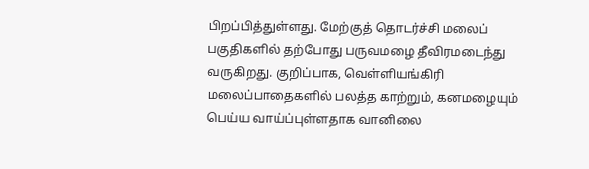பிறப்பித்துள்ளது. மேற்குத் தொடர்ச்சி மலைப் பகுதிகளில் தற்போது பருவமழை தீவிரமடைந்து வருகிறது. குறிப்பாக, வெள்ளியங்கிரி மலைப்பாதைகளில் பலத்த காற்றும், கனமழையும் பெய்ய வாய்ப்புள்ளதாக வானிலை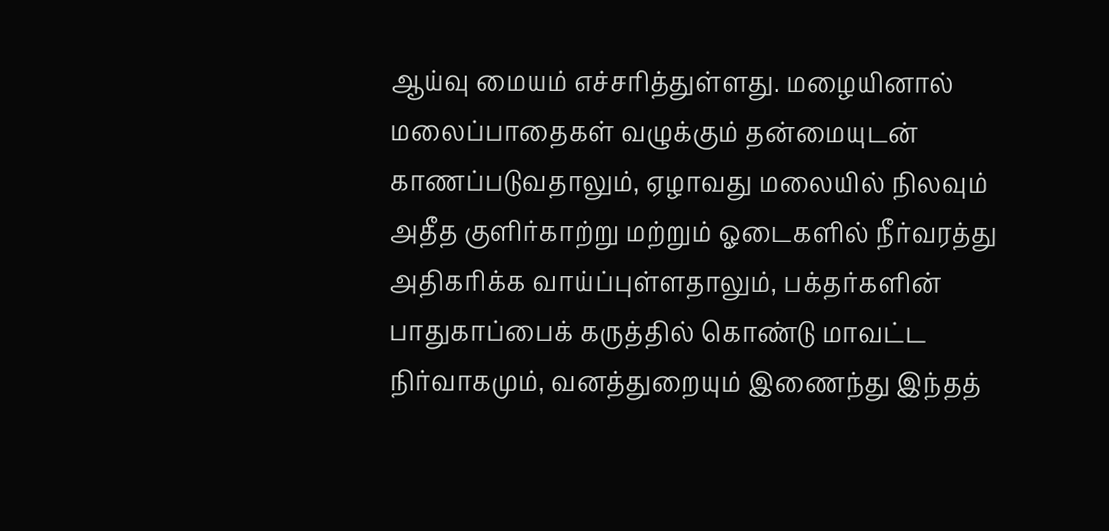ஆய்வு மையம் எச்சரித்துள்ளது. மழையினால் மலைப்பாதைகள் வழுக்கும் தன்மையுடன் காணப்படுவதாலும், ஏழாவது மலையில் நிலவும் அதீத குளிர்காற்று மற்றும் ஓடைகளில் நீர்வரத்து அதிகரிக்க வாய்ப்புள்ளதாலும், பக்தர்களின் பாதுகாப்பைக் கருத்தில் கொண்டு மாவட்ட நிர்வாகமும், வனத்துறையும் இணைந்து இந்தத்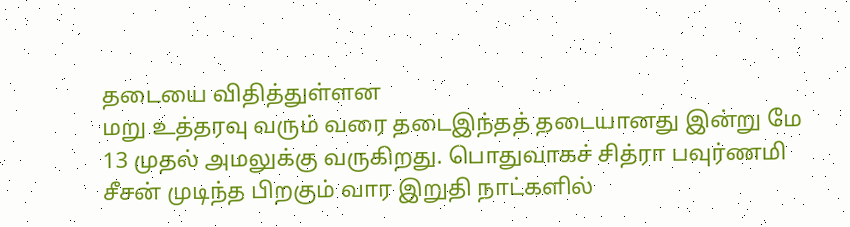தடையை விதித்துள்ளன
மறு உத்தரவு வரும் வரை தடைஇந்தத் தடையானது இன்று மே 13 முதல் அமலுக்கு வருகிறது. பொதுவாகச் சித்ரா பவுர்ணமி சீசன் முடிந்த பிறகும் வார இறுதி நாட்களில்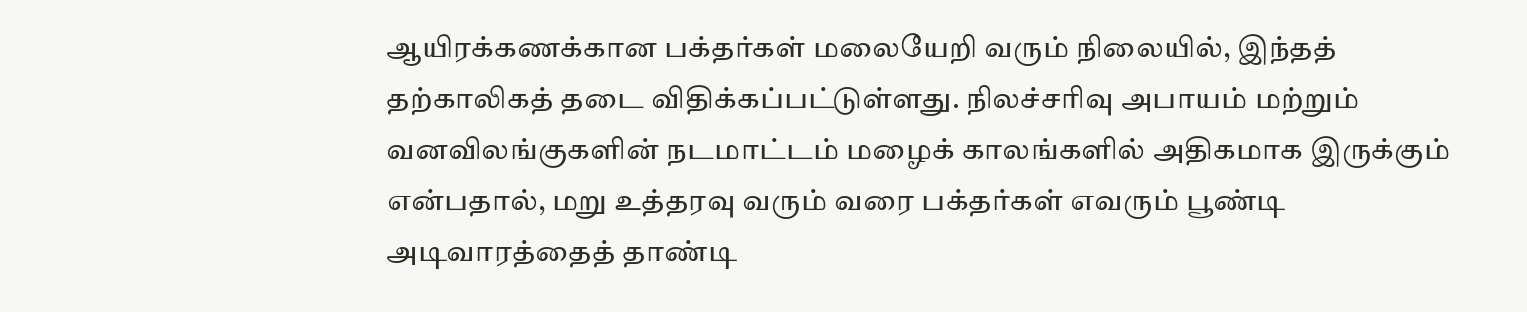ஆயிரக்கணக்கான பக்தர்கள் மலையேறி வரும் நிலையில், இந்தத் தற்காலிகத் தடை விதிக்கப்பட்டுள்ளது. நிலச்சரிவு அபாயம் மற்றும் வனவிலங்குகளின் நடமாட்டம் மழைக் காலங்களில் அதிகமாக இருக்கும் என்பதால், மறு உத்தரவு வரும் வரை பக்தர்கள் எவரும் பூண்டி அடிவாரத்தைத் தாண்டி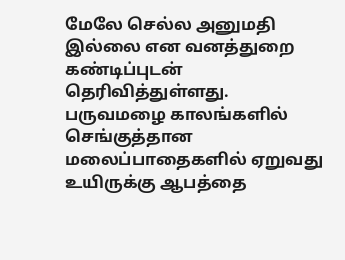மேலே செல்ல அனுமதி இல்லை என வனத்துறை கண்டிப்புடன் தெரிவித்துள்ளது.
பருவமழை காலங்களில் செங்குத்தான மலைப்பாதைகளில் ஏறுவது உயிருக்கு ஆபத்தை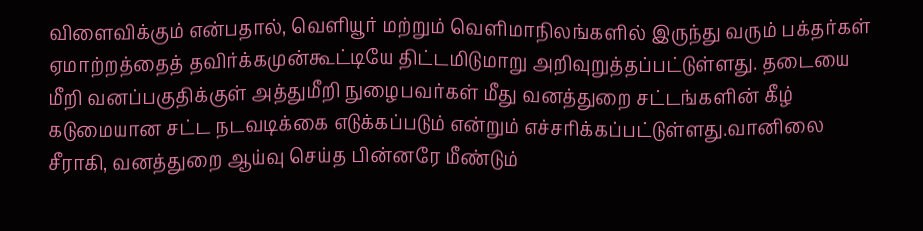விளைவிக்கும் என்பதால், வெளியூர் மற்றும் வெளிமாநிலங்களில் இருந்து வரும் பக்தர்கள் ஏமாற்றத்தைத் தவிர்க்கமுன்கூட்டியே திட்டமிடுமாறு அறிவுறுத்தப்பட்டுள்ளது. தடையை மீறி வனப்பகுதிக்குள் அத்துமீறி நுழைபவர்கள் மீது வனத்துறை சட்டங்களின் கீழ் கடுமையான சட்ட நடவடிக்கை எடுக்கப்படும் என்றும் எச்சரிக்கப்பட்டுள்ளது.வானிலை சீராகி, வனத்துறை ஆய்வு செய்த பின்னரே மீண்டும்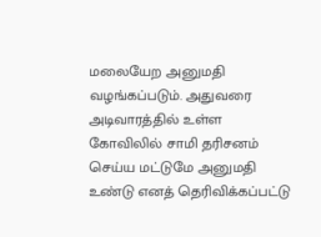மலையேற அனுமதி வழங்கப்படும். அதுவரை அடிவாரத்தில் உள்ள கோவிலில் சாமி தரிசனம் செய்ய மட்டுமே அனுமதி உண்டு எனத் தெரிவிக்கப்பட்டு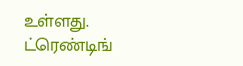உள்ளது.
ட்ரெண்டிங்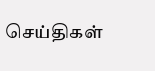செய்திகள்